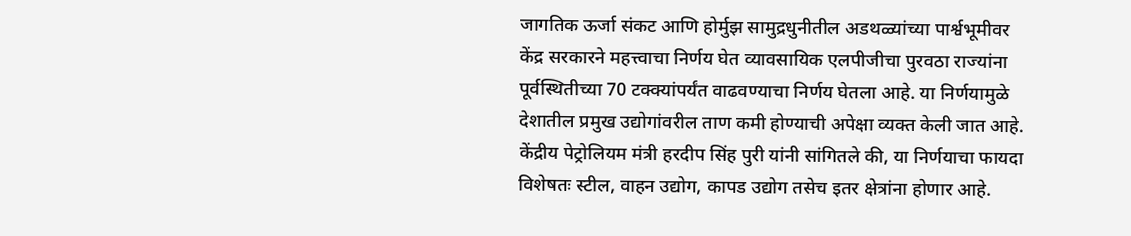जागतिक ऊर्जा संकट आणि होर्मुझ सामुद्रधुनीतील अडथळ्यांच्या पार्श्वभूमीवर केंद्र सरकारने महत्त्वाचा निर्णय घेत व्यावसायिक एलपीजीचा पुरवठा राज्यांना पूर्वस्थितीच्या 70 टक्क्यांपर्यंत वाढवण्याचा निर्णय घेतला आहे. या निर्णयामुळे देशातील प्रमुख उद्योगांवरील ताण कमी होण्याची अपेक्षा व्यक्त केली जात आहे.
केंद्रीय पेट्रोलियम मंत्री हरदीप सिंह पुरी यांनी सांगितले की, या निर्णयाचा फायदा विशेषतः स्टील, वाहन उद्योग, कापड उद्योग तसेच इतर क्षेत्रांना होणार आहे.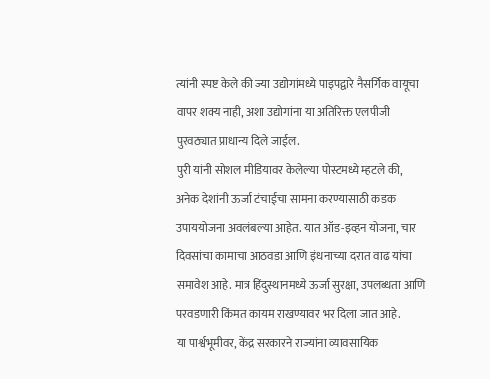त्यांनी स्पष्ट केले की ज्या उद्योगांमध्ये पाइपद्वारे नैसर्गिक वायूचा वापर शक्य नाही, अशा उद्योगांना या अतिरिक्त एलपीजी पुरवठ्यात प्राधान्य दिले जाईल.
पुरी यांनी सोशल मीडियावर केलेल्या पोस्टमध्ये म्हटले की, अनेक देशांनी ऊर्जा टंचाईचा सामना करण्यासाठी कडक उपाययोजना अवलंबल्या आहेत. यात ऑड-इव्हन योजना, चार दिवसांचा कामाचा आठवडा आणि इंधनाच्या दरात वाढ यांचा समावेश आहे. मात्र हिंदुस्थानमध्ये ऊर्जा सुरक्षा, उपलब्धता आणि परवडणारी किंमत कायम राखण्यावर भर दिला जात आहे.
या पार्श्वभूमीवर, केंद्र सरकारने राज्यांना व्यावसायिक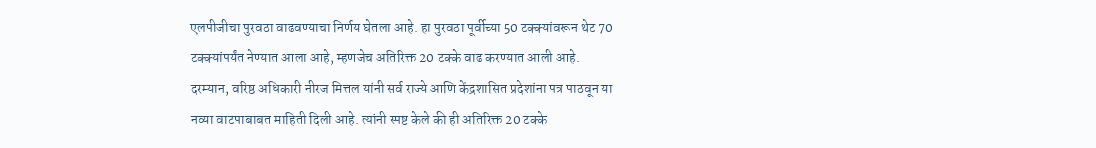एलपीजीचा पुरवठा वाढवण्याचा निर्णय घेतला आहे. हा पुरवठा पूर्वीच्या 50 टक्क्यांवरून थेट 70 टक्क्यांपर्यंत नेण्यात आला आहे, म्हणजेच अतिरिक्त 20 टक्के वाढ करण्यात आली आहे.
दरम्यान, वरिष्ठ अधिकारी नीरज मित्तल यांनी सर्व राज्ये आणि केंद्रशासित प्रदेशांना पत्र पाठवून या नव्या वाटपाबाबत माहिती दिली आहे. त्यांनी स्पष्ट केले की ही अतिरिक्त 20 टक्के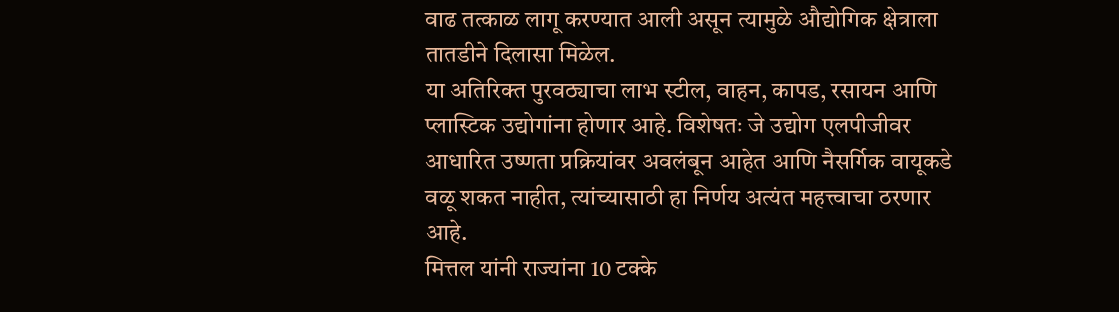वाढ तत्काळ लागू करण्यात आली असून त्यामुळे औद्योगिक क्षेत्राला तातडीने दिलासा मिळेल.
या अतिरिक्त पुरवठ्याचा लाभ स्टील, वाहन, कापड, रसायन आणि प्लास्टिक उद्योगांना होणार आहे. विशेषतः जे उद्योग एलपीजीवर आधारित उष्णता प्रक्रियांवर अवलंबून आहेत आणि नैसर्गिक वायूकडे वळू शकत नाहीत, त्यांच्यासाठी हा निर्णय अत्यंत महत्त्वाचा ठरणार आहे.
मित्तल यांनी राज्यांना 10 टक्के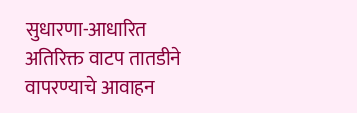सुधारणा-आधारित अतिरिक्त वाटप तातडीने वापरण्याचे आवाहन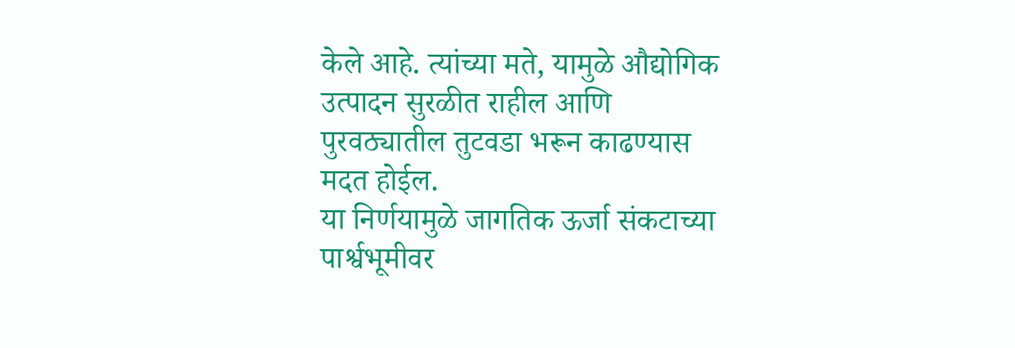केले आहे. त्यांच्या मते, यामुळे औद्योगिक उत्पादन सुरळीत राहील आणि पुरवठ्यातील तुटवडा भरून काढण्यास मदत होईल.
या निर्णयामुळे जागतिक ऊर्जा संकटाच्या पार्श्वभूमीवर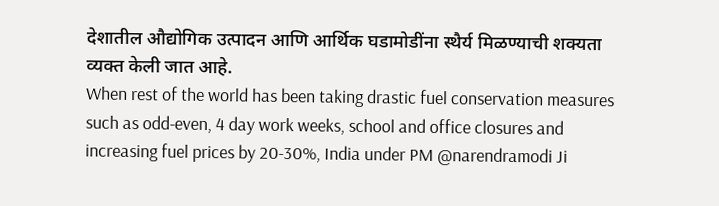देशातील औद्योगिक उत्पादन आणि आर्थिक घडामोडींना स्थैर्य मिळण्याची शक्यता व्यक्त केली जात आहे.
When rest of the world has been taking drastic fuel conservation measures such as odd-even, 4 day work weeks, school and office closures and increasing fuel prices by 20-30%, India under PM @narendramodi Ji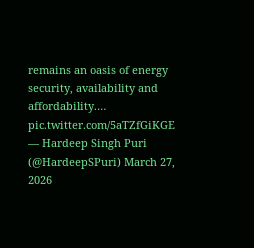remains an oasis of energy security, availability and affordability.… pic.twitter.com/5aTZfGiKGE
— Hardeep Singh Puri (@HardeepSPuri) March 27, 2026